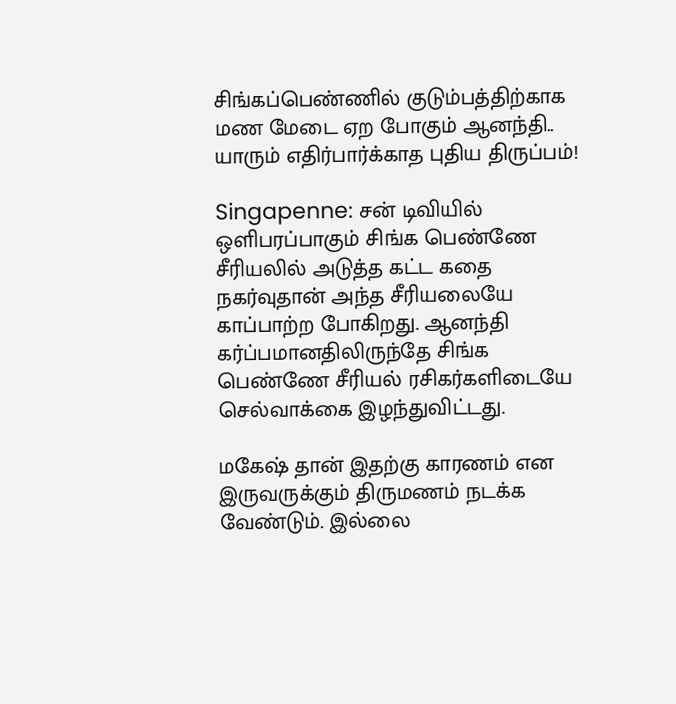சிங்கப்பெண்ணில் குடும்பத்திற்காக மண மேடை ஏற போகும் ஆனந்தி.. யாரும் எதிர்பார்க்காத புதிய திருப்பம்!

Singapenne: சன் டிவியில் ஒளிபரப்பாகும் சிங்க பெண்ணே சீரியலில் அடுத்த கட்ட கதை நகர்வுதான் அந்த சீரியலையே காப்பாற்ற போகிறது. ஆனந்தி கர்ப்பமானதிலிருந்தே சிங்க பெண்ணே சீரியல் ரசிகர்களிடையே செல்வாக்கை இழந்துவிட்டது.

மகேஷ் தான் இதற்கு காரணம் என இருவருக்கும் திருமணம் நடக்க வேண்டும். இல்லை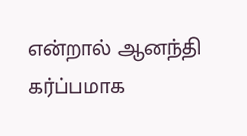என்றால் ஆனந்தி கர்ப்பமாக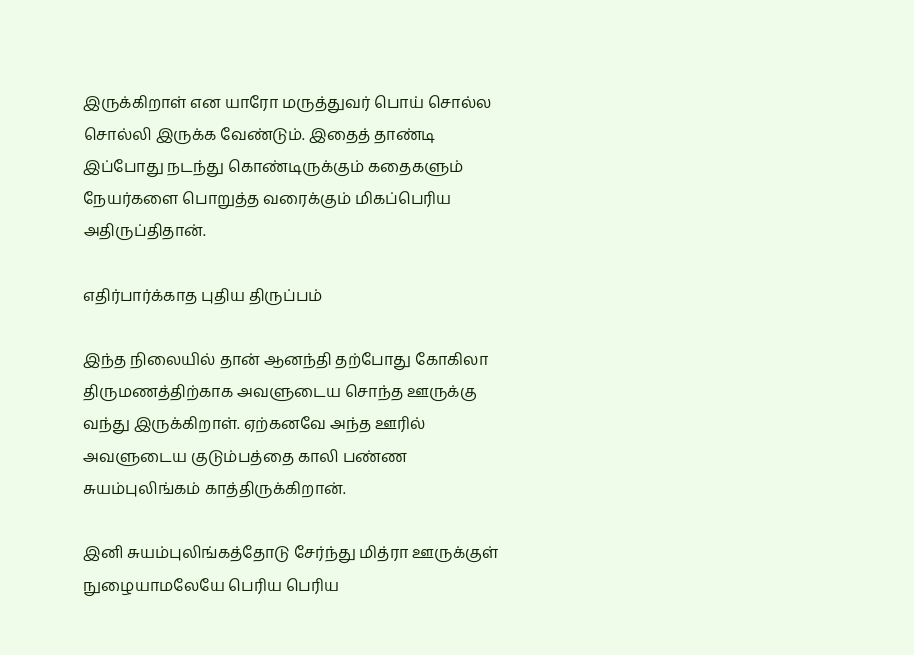இருக்கிறாள் என யாரோ மருத்துவர் பொய் சொல்ல சொல்லி இருக்க வேண்டும். இதைத் தாண்டி இப்போது நடந்து கொண்டிருக்கும் கதைகளும் நேயர்களை பொறுத்த வரைக்கும் மிகப்பெரிய அதிருப்திதான்.

எதிர்பார்க்காத புதிய திருப்பம்

இந்த நிலையில் தான் ஆனந்தி தற்போது கோகிலா திருமணத்திற்காக அவளுடைய சொந்த ஊருக்கு வந்து இருக்கிறாள். ஏற்கனவே அந்த ஊரில் அவளுடைய குடும்பத்தை காலி பண்ண சுயம்புலிங்கம் காத்திருக்கிறான்.

இனி சுயம்புலிங்கத்தோடு சேர்ந்து மித்ரா ஊருக்குள் நுழையாமலேயே பெரிய பெரிய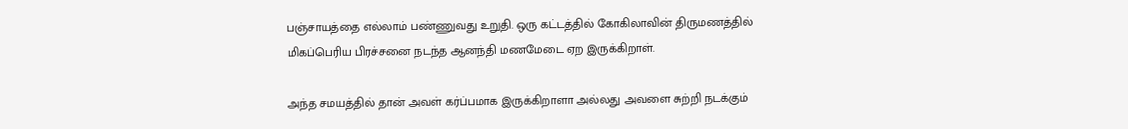பஞ்சாயத்தை எல்லாம் பண்ணுவது உறுதி. ஒரு கட்டத்தில் கோகிலாவின் திருமணத்தில் மிகப்பெரிய பிரச்சனை நடந்த ஆனந்தி மணமேடை ஏற இருக்கிறாள்.

அந்த சமயத்தில் தான் அவள் கர்ப்பமாக இருக்கிறாளா அல்லது அவளை சுற்றி நடக்கும்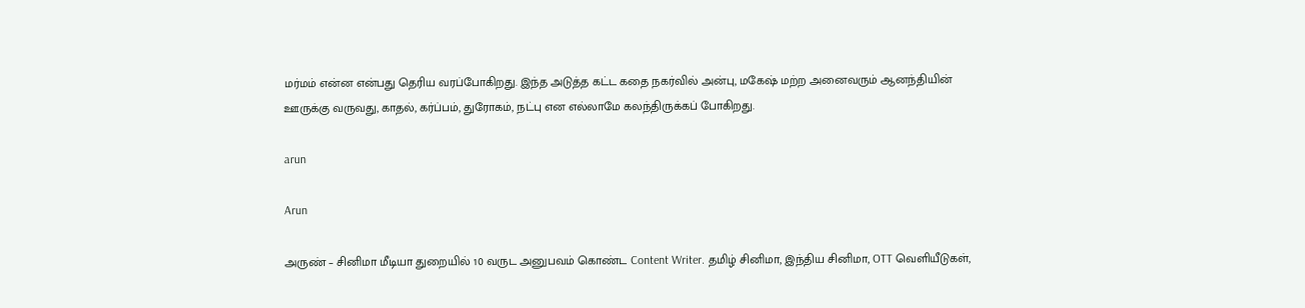மர்மம் என்ன என்பது தெரிய வரப்போகிறது. இந்த அடுத்த கட்ட கதை நகர்வில் அன்பு, மகேஷ் மற்ற அனைவரும் ஆனந்தியின் ஊருக்கு வருவது, காதல், கர்ப்பம், துரோகம், நட்பு என எல்லாமே கலந்திருக்கப் போகிறது.

arun

Arun

அருண் – சினிமா மீடியா துறையில் 10 வருட அனுபவம் கொண்ட Content Writer. தமிழ் சினிமா, இந்திய சினிமா, OTT வெளியீடுகள்,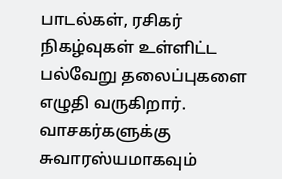பாடல்கள், ரசிகர் நிகழ்வுகள் உள்ளிட்ட பல்வேறு தலைப்புகளை எழுதி வருகிறார். வாசகர்களுக்கு சுவாரஸ்யமாகவும்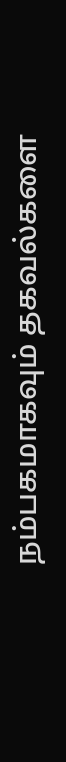நம்பகமாகவும் தகவல்களை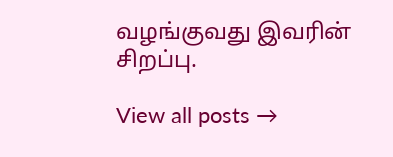வழங்குவது இவரின் சிறப்பு.

View all posts →